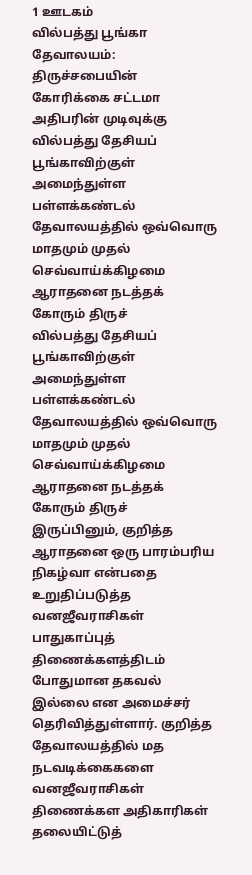1 ஊடகம்
வில்பத்து பூங்கா தேவாலயம்: திருச்சபையின் கோரிக்கை சட்டமா அதிபரின் முடிவுக்கு
வில்பத்து தேசியப் பூங்காவிற்குள் அமைந்துள்ள பள்ளக்கண்டல் தேவாலயத்தில் ஒவ்வொரு மாதமும் முதல் செவ்வாய்க்கிழமை ஆராதனை நடத்தக் கோரும் திருச்
வில்பத்து தேசியப் பூங்காவிற்குள் அமைந்துள்ள பள்ளக்கண்டல் தேவாலயத்தில் ஒவ்வொரு மாதமும் முதல் செவ்வாய்க்கிழமை ஆராதனை நடத்தக் கோரும் திருச்
இருப்பினும், குறித்த ஆராதனை ஒரு பாரம்பரிய நிகழ்வா என்பதை உறுதிப்படுத்த வனஜீவராசிகள் பாதுகாப்புத் திணைக்களத்திடம் போதுமான தகவல் இல்லை என அமைச்சர் தெரிவித்துள்ளார். குறித்த தேவாலயத்தில் மத நடவடிக்கைகளை வனஜீவராசிகள் திணைக்கள அதிகாரிகள் தலையிட்டுத்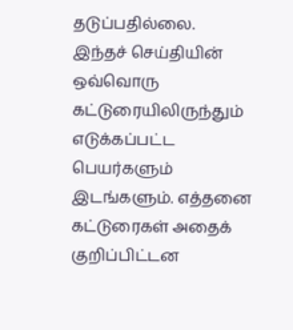தடுப்பதில்லை.
இந்தச் செய்தியின் ஒவ்வொரு கட்டுரையிலிருந்தும் எடுக்கப்பட்ட பெயர்களும் இடங்களும். எத்தனை கட்டுரைகள் அதைக் குறிப்பிட்டன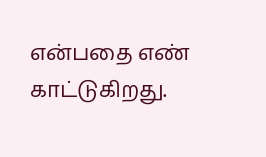என்பதை எண் காட்டுகிறது.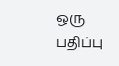ஒரு பதிப்பு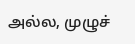அல்ல, முழுச்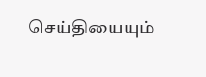செய்தியையும்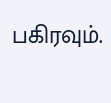பகிரவும்.